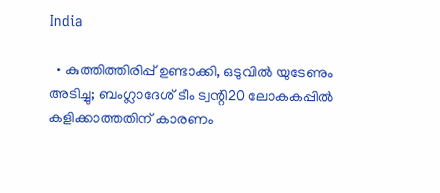India

  • കുത്തിത്തിരിപ്പ് ഉണ്ടാക്കി, ഒടുവില്‍ യുടേണും അടിച്ചു; ബംഗ്ലാദേശ് ടീം ട്വന്റി20 ലോകകപ്പില്‍ കളിക്കാത്തതിന് കാരണം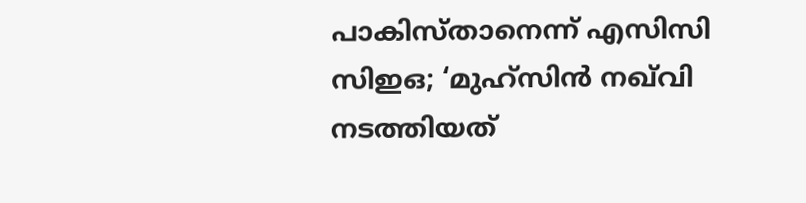പാകിസ്താനെന്ന് എസിസി സിഇഒ; ‘മുഹ്‌സിന്‍ നഖ്‌വി നടത്തിയത്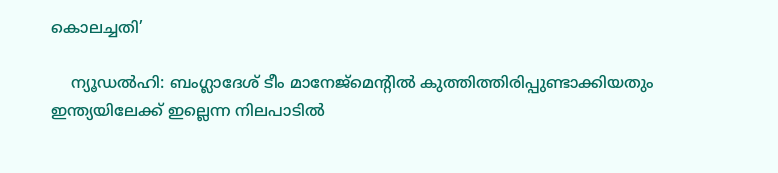കൊലച്ചതി’

    ന്യൂഡല്‍ഹി: ബംഗ്ലാദേശ് ടീം മാനേജ്‌മെന്റില്‍ കുത്തിത്തിരിപ്പുണ്ടാക്കിയതും ഇന്ത്യയിലേക്ക് ഇല്ലെന്ന നിലപാടില്‍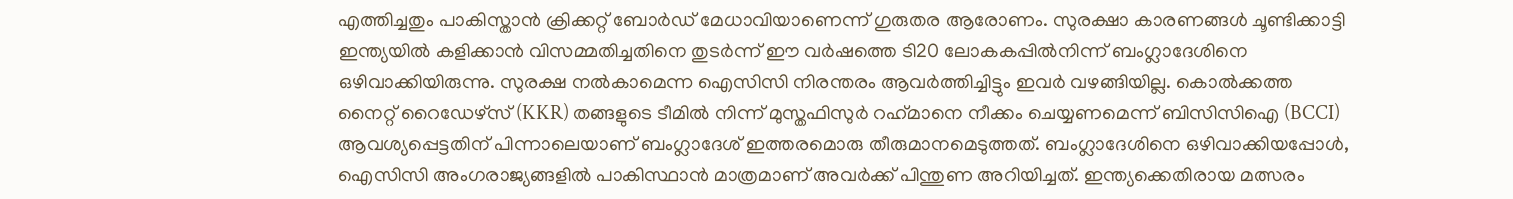എത്തിച്ചതും പാകിസ്താന്‍ ക്രിക്കറ്റ് ബോര്‍ഡ് മേധാവിയാണെന്ന് ഗുരുതര ആരോണം. സുരക്ഷാ കാരണങ്ങള്‍ ചൂണ്ടിക്കാട്ടി ഇന്ത്യയില്‍ കളിക്കാന്‍ വിസമ്മതിച്ചതിനെ തുടര്‍ന്ന് ഈ വര്‍ഷത്തെ ടി20 ലോകകപ്പില്‍നിന്ന് ബംഗ്ലാദേശിനെ ഒഴിവാക്കിയിരുന്നു. സുരക്ഷ നല്‍കാമെന്ന ഐസിസി നിരന്തരം ആവര്‍ത്തിച്ചിട്ടും ഇവര്‍ വഴങ്ങിയില്ല. കൊല്‍ക്കത്ത നൈറ്റ് റൈഡേഴ്‌സ് (KKR) തങ്ങളുടെ ടീമില്‍ നിന്ന് മുസ്തഫിസുര്‍ റഹ്‌മാനെ നീക്കം ചെയ്യണമെന്ന് ബിസിസിഐ (BCCI) ആവശ്യപ്പെട്ടതിന് പിന്നാലെയാണ് ബംഗ്ലാദേശ് ഇത്തരമൊരു തീരുമാനമെടുത്തത്. ബംഗ്ലാദേശിനെ ഒഴിവാക്കിയപ്പോള്‍, ഐസിസി അംഗരാജ്യങ്ങളില്‍ പാകിസ്ഥാന്‍ മാത്രമാണ് അവര്‍ക്ക് പിന്തുണ അറിയിച്ചത്. ഇന്ത്യക്കെതിരായ മത്സരം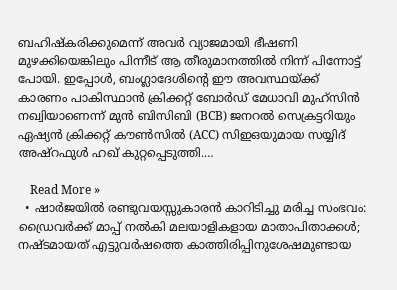ബഹിഷ്‌കരിക്കുമെന്ന് അവര്‍ വ്യാജമായി ഭീഷണി മുഴക്കിയെങ്കിലും പിന്നീട് ആ തീരുമാനത്തില്‍ നിന്ന് പിന്നോട്ട് പോയി. ഇപ്പോള്‍, ബംഗ്ലാദേശിന്റെ ഈ അവസ്ഥയ്ക്ക് കാരണം പാകിസ്ഥാന്‍ ക്രിക്കറ്റ് ബോര്‍ഡ് മേധാവി മുഹ്‌സിന്‍ നഖ്വിയാണെന്ന് മുന്‍ ബിസിബി (BCB) ജനറല്‍ സെക്രട്ടറിയും ഏഷ്യന്‍ ക്രിക്കറ്റ് കൗണ്‍സില്‍ (ACC) സിഇഒയുമായ സയ്യിദ് അഷ്റഫുള്‍ ഹഖ് കുറ്റപ്പെടുത്തി.…

    Read More »
  • ഷാർജയിൽ രണ്ടുവയസ്സുകാരൻ കാറിടിച്ചു മരിച്ച സംഭവം: ഡ്രൈവർക്ക് മാപ്പ് നൽകി മലയാളികളായ മാതാപിതാക്കൾ; നഷ്ടമായത് എട്ടുവർഷത്തെ കാത്തിരിപ്പിനുശേഷമുണ്ടായ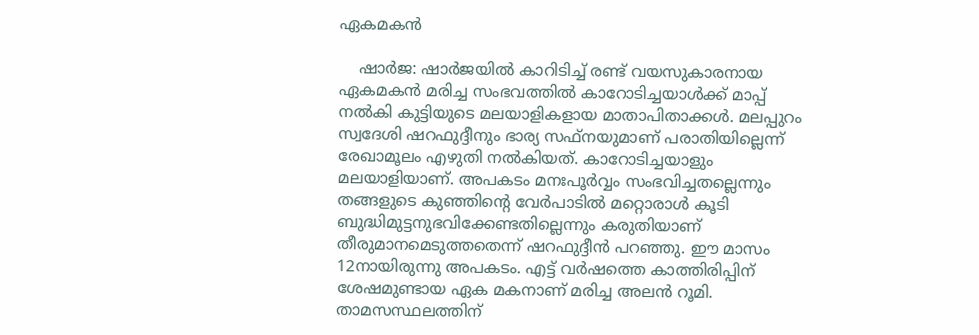ഏകമകൻ

    ഷാർജ: ഷാർജയിൽ കാറിടിച്ച് രണ്ട് വയസുകാരനായ ഏകമകൻ മരിച്ച സംഭവത്തിൽ കാറോടിച്ചയാൾക്ക് മാപ്പ് നൽകി കുട്ടിയുടെ മലയാളികളായ മാതാപിതാക്കൾ. മലപ്പുറം സ്വദേശി ഷറഫുദ്ദീനും ഭാര്യ സഫ്നയുമാണ് പരാതിയില്ലെന്ന് രേഖാമൂലം എഴുതി നൽകിയത്. കാറോടിച്ചയാളും മലയാളിയാണ്. അപകടം മനഃപൂർവ്വം സംഭവിച്ചതല്ലെന്നും തങ്ങളുടെ കുഞ്ഞിന്റെ വേർപാടിൽ മറ്റൊരാൾ കൂടി ബുദ്ധിമുട്ടനുഭവിക്കേണ്ടതില്ലെന്നും കരുതിയാണ് തീരുമാനമെടുത്തതെന്ന് ഷറഫുദ്ദീൻ പറഞ്ഞു. ഈ മാസം 12നായിരുന്നു അപകടം. എട്ട് വർഷത്തെ കാത്തിരിപ്പിന് ശേഷമുണ്ടായ ഏക മകനാണ് മരിച്ച അലൻ റൂമി. താമസസ്ഥലത്തിന്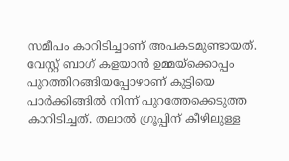സമീപം കാറിടിച്ചാണ് അപകടമുണ്ടായത്. വേസ്റ്റ് ബാഗ് കളയാൻ ഉമ്മയ്ക്കൊപ്പം പുറത്തിറങ്ങിയപ്പോഴാണ് കുട്ടിയെ പാർക്കിങ്ങിൽ നിന്ന് പുറത്തേക്കെടുത്ത കാറിടിച്ചത്. തലാൽ ഗ്രൂപ്പിന് കീഴിലുള്ള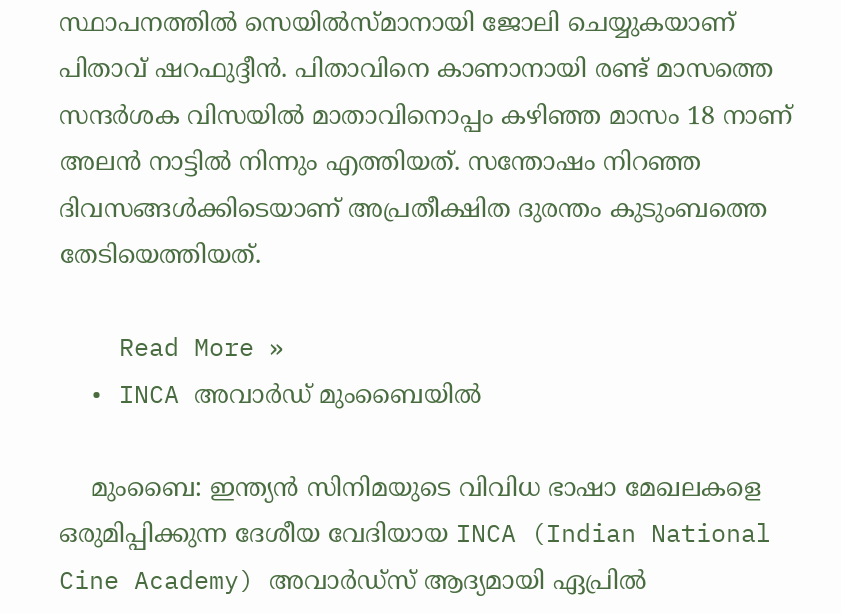സ്ഥാപനത്തിൽ സെയിൽസ്മാനായി ജോലി ചെയ്യുകയാണ് പിതാവ് ഷറഫുദ്ദീൻ. പിതാവിനെ കാണാനായി രണ്ട് മാസത്തെ സന്ദർശക വിസയിൽ മാതാവിനൊപ്പം കഴിഞ്ഞ മാസം 18 നാണ് അലൻ നാട്ടിൽ നിന്നും എത്തിയത്. സന്തോഷം നിറഞ്ഞ ദിവസങ്ങൾക്കിടെയാണ് അപ്രതീക്ഷിത ദുരന്തം കുടുംബത്തെ തേടിയെത്തിയത്.

    Read More »
  • INCA അവാർഡ് മുംബൈയിൽ

    മുംബൈ: ഇന്ത്യൻ സിനിമയുടെ വിവിധ ഭാഷാ മേഖലകളെ ഒരുമിപ്പിക്കുന്ന ദേശീയ വേദിയായ INCA (Indian National Cine Academy) അവാർഡ്സ് ആദ്യമായി ഏപ്രിൽ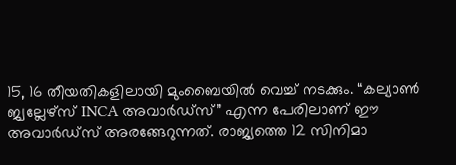15, 16 തീയതികളിലായി മുംബൈയിൽ വെച്ച് നടക്കും. “കല്യാൺ ജ്വല്ലേഴ്‌സ് INCA അവാർഡ്സ്” എന്ന പേരിലാണ് ഈ അവാർഡ്സ് അരങ്ങേറുന്നത്. രാജ്യത്തെ 12 സിനിമാ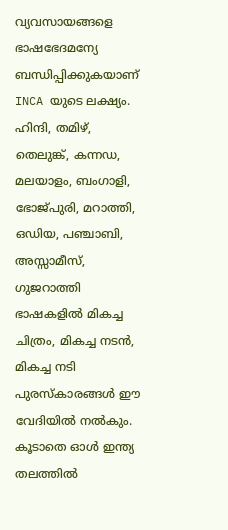വ്യവസായങ്ങളെ ഭാഷഭേദമന്യേ ബന്ധിപ്പിക്കുകയാണ് INCA യുടെ ലക്ഷ്യം. ഹിന്ദി, തമിഴ്, തെലുങ്ക്, കന്നഡ, മലയാളം, ബംഗാളി, ഭോജ്പുരി, മറാത്തി, ഒഡിയ, പഞ്ചാബി, അസ്സാമീസ്, ഗുജറാത്തി ഭാഷകളിൽ മികച്ച ചിത്രം, മികച്ച നടൻ, മികച്ച നടി പുരസ്കാരങ്ങൾ ഈ വേദിയിൽ നൽകും. കൂടാതെ ഓൾ ഇന്ത്യ തലത്തിൽ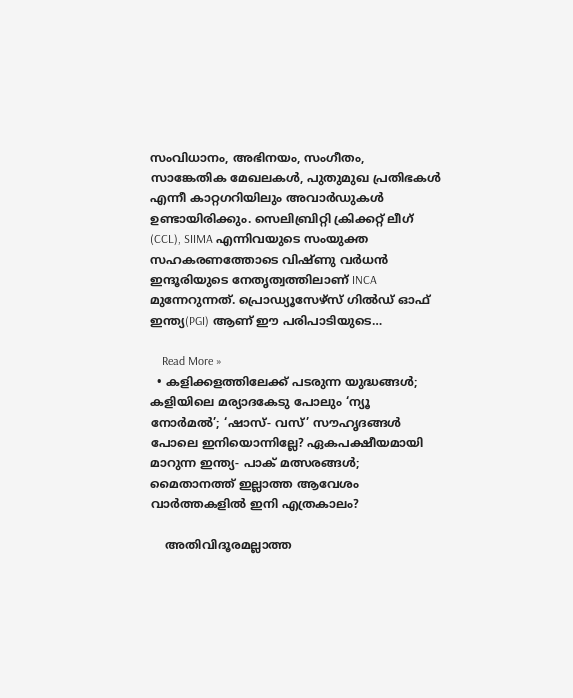സംവിധാനം, അഭിനയം, സംഗീതം, സാങ്കേതിക മേഖലകൾ, പുതുമുഖ പ്രതിഭകൾ എന്നീ കാറ്റഗറിയിലും അവാർഡുകൾ ഉണ്ടായിരിക്കും. സെലിബ്രിറ്റി ക്രിക്കറ്റ് ലീഗ് (CCL), SIIMA എന്നിവയുടെ സംയുക്ത സഹകരണത്തോടെ വിഷ്ണു വർധൻ ഇന്ദൂരിയുടെ നേതൃത്വത്തിലാണ് INCA മുന്നേറുന്നത്. പ്രൊഡ്യൂസേഴ്സ് ഗിൽഡ് ഓഫ് ഇന്ത്യ(PGI) ആണ് ഈ പരിപാടിയുടെ…

    Read More »
  • കളിക്കളത്തിലേക്ക് പടരുന്ന യുദ്ധങ്ങള്‍; കളിയിലെ മര്യാദകേടു പോലും ‘ന്യൂ നോര്‍മല്‍’; ‘ഷാസ്- വസ്’ സൗഹൃദങ്ങള്‍ പോലെ ഇനിയൊന്നില്ലേ? ഏകപക്ഷീയമായി മാറുന്ന ഇന്ത്യ- പാക് മത്സരങ്ങള്‍; മൈതാനത്ത് ഇല്ലാത്ത ആവേശം വാര്‍ത്തകളില്‍ ഇനി എത്രകാലം?

    അതിവിദൂരമല്ലാത്ത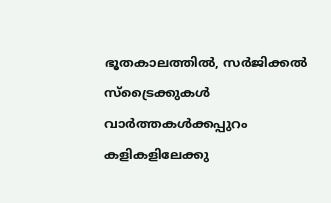ഭൂതകാലത്തില്‍, സര്‍ജിക്കല്‍ സ്‌ട്രൈക്കുകള്‍ വാര്‍ത്തകള്‍ക്കപ്പുറം കളികളിലേക്കു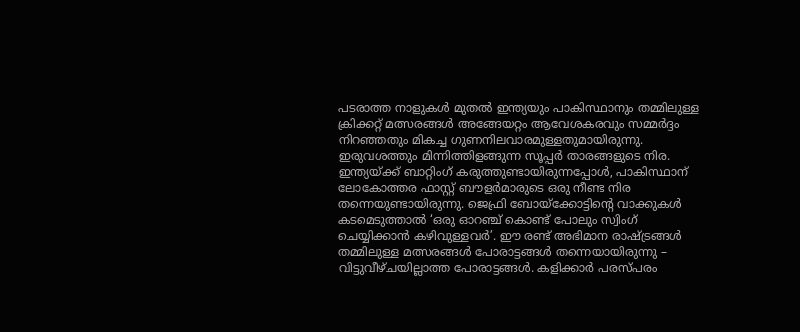പടരാത്ത നാളുകള്‍ മുതല്‍ ഇന്ത്യയും പാകിസ്ഥാനും തമ്മിലുള്ള ക്രിക്കറ്റ് മത്സരങ്ങള്‍ അങ്ങേയറ്റം ആവേശകരവും സമ്മര്‍ദ്ദം നിറഞ്ഞതും മികച്ച ഗുണനിലവാരമുള്ളതുമായിരുന്നു. ഇരുവശത്തും മിന്നിത്തിളങ്ങുന്ന സൂപ്പര്‍ താരങ്ങളുടെ നിര. ഇന്ത്യയ്ക്ക് ബാറ്റിംഗ് കരുത്തുണ്ടായിരുന്നപ്പോള്‍, പാകിസ്ഥാന് ലോകോത്തര ഫാസ്റ്റ് ബൗളര്‍മാരുടെ ഒരു നീണ്ട നിര തന്നെയുണ്ടായിരുന്നു. ജെഫ്രി ബോയ്‌ക്കോട്ടിന്റെ വാക്കുകള്‍ കടമെടുത്താല്‍ ‘ഒരു ഓറഞ്ച് കൊണ്ട് പോലും സ്വിംഗ് ചെയ്യിക്കാന്‍ കഴിവുള്ളവര്‍’. ഈ രണ്ട് അഭിമാന രാഷ്ട്രങ്ങള്‍ തമ്മിലുള്ള മത്സരങ്ങള്‍ പോരാട്ടങ്ങള്‍ തന്നെയായിരുന്നു – വിട്ടുവീഴ്ചയില്ലാത്ത പോരാട്ടങ്ങള്‍. കളിക്കാര്‍ പരസ്പരം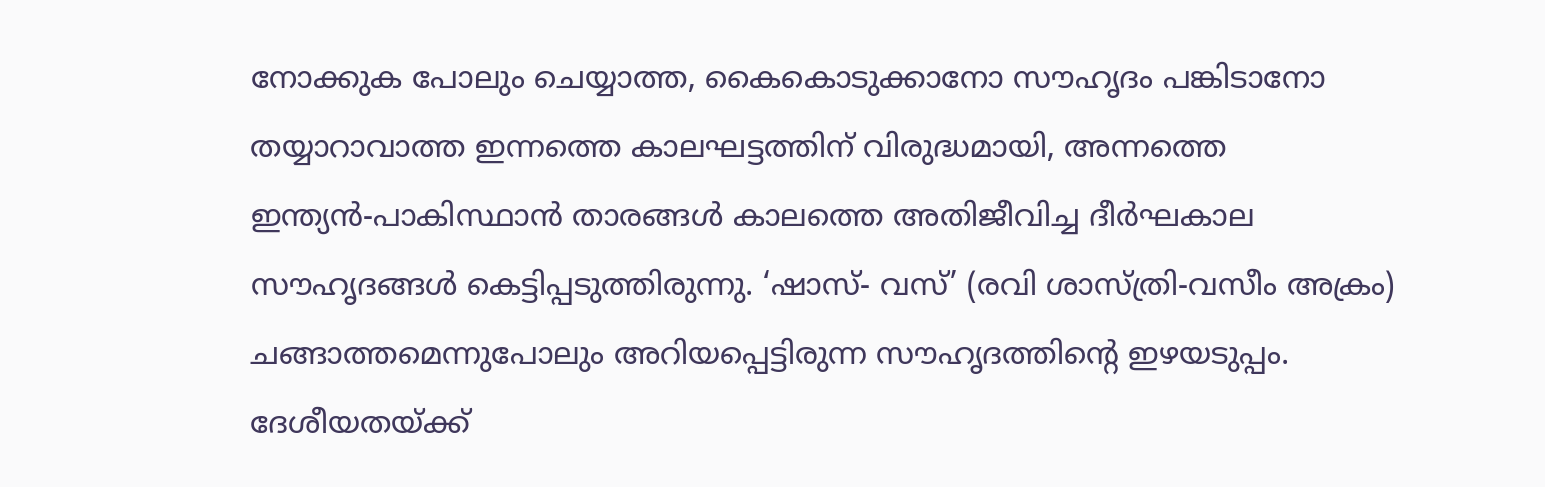നോക്കുക പോലും ചെയ്യാത്ത, കൈകൊടുക്കാനോ സൗഹൃദം പങ്കിടാനോ തയ്യാറാവാത്ത ഇന്നത്തെ കാലഘട്ടത്തിന് വിരുദ്ധമായി, അന്നത്തെ ഇന്ത്യന്‍-പാകിസ്ഥാന്‍ താരങ്ങള്‍ കാലത്തെ അതിജീവിച്ച ദീര്‍ഘകാല സൗഹൃദങ്ങള്‍ കെട്ടിപ്പടുത്തിരുന്നു. ‘ഷാസ്- വസ്’ (രവി ശാസ്ത്രി-വസീം അക്രം) ചങ്ങാത്തമെന്നുപോലും അറിയപ്പെട്ടിരുന്ന സൗഹൃദത്തിന്റെ ഇഴയടുപ്പം. ദേശീയതയ്ക്ക്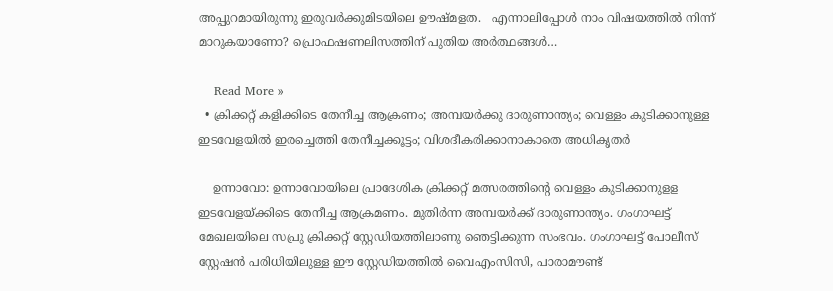അപ്പുറമായിരുന്നു ഇരുവര്‍ക്കുമിടയിലെ ഊഷ്മളത.   എന്നാലിപ്പോള്‍ നാം വിഷയത്തില്‍ നിന്ന് മാറുകയാണോ? പ്രൊഫഷണലിസത്തിന് പുതിയ അര്‍ത്ഥങ്ങള്‍…

    Read More »
  • ക്രിക്കറ്റ് കളിക്കിടെ തേനീച്ച ആക്രണം; അമ്പയര്‍ക്കു ദാരുണാന്ത്യം; വെള്ളം കുടിക്കാനുള്ള ഇടവേളയില്‍ ഇരച്ചെത്തി തേനീച്ചക്കൂട്ടം; വിശദീകരിക്കാനാകാതെ അധികൃതര്‍

    ഉന്നാവോ: ഉന്നാവോയിലെ പ്രാദേശിക ക്രിക്കറ്റ് മത്സരത്തിന്റെ വെള്ളം കുടിക്കാനുളള ഇടവേളയ്ക്കിടെ തേനീച്ച ആക്രമണം. മുതിര്‍ന്ന അമ്പയര്‍ക്ക് ദാരുണാന്ത്യം. ഗംഗാഘട്ട് മേഖലയിലെ സപ്രു ക്രിക്കറ്റ് സ്റ്റേഡിയത്തിലാണു ഞെട്ടിക്കുന്ന സംഭവം. ഗംഗാഘട്ട് പോലീസ് സ്റ്റേഷന്‍ പരിധിയിലുള്ള ഈ സ്റ്റേഡിയത്തില്‍ വൈഎംസിസി, പാരാമൗണ്ട്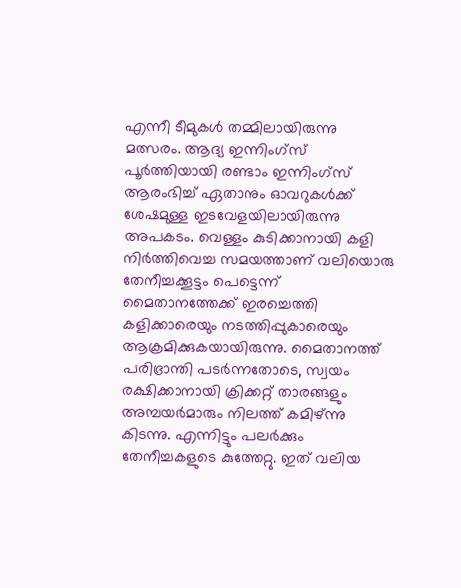എന്നീ ടീമുകള്‍ തമ്മിലായിരുന്നു മത്സരം. ആദ്യ ഇന്നിംഗ്‌സ് പൂര്‍ത്തിയായി രണ്ടാം ഇന്നിംഗ്‌സ് ആരംഭിച്ച് ഏതാനും ഓവറുകള്‍ക്ക് ശേഷമുള്ള ഇടവേളയിലായിരുന്നു അപകടം. വെള്ളം കുടിക്കാനായി കളി നിര്‍ത്തിവെച്ച സമയത്താണ് വലിയൊരു തേനീച്ചക്കൂട്ടം പെട്ടെന്ന് മൈതാനത്തേക്ക് ഇരച്ചെത്തി കളിക്കാരെയും നടത്തിപ്പുകാരെയും ആക്രമിക്കുകയായിരുന്നു. മൈതാനത്ത് പരിഭ്രാന്തി പടര്‍ന്നതോടെ, സ്വയം രക്ഷിക്കാനായി ക്രിക്കറ്റ് താരങ്ങളും അമ്പയര്‍മാരും നിലത്ത് കമിഴ്ന്നു കിടന്നു. എന്നിട്ടും പലര്‍ക്കും തേനീച്ചകളുടെ കുത്തേറ്റു. ഇത് വലിയ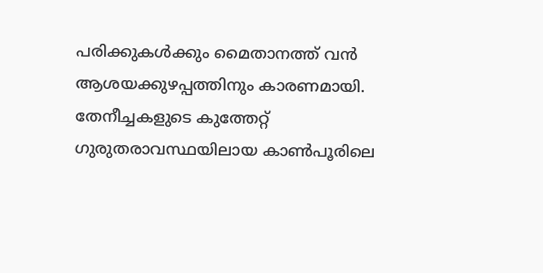പരിക്കുകള്‍ക്കും മൈതാനത്ത് വന്‍ ആശയക്കുഴപ്പത്തിനും കാരണമായി. തേനീച്ചകളുടെ കുത്തേറ്റ് ഗുരുതരാവസ്ഥയിലായ കാണ്‍പൂരിലെ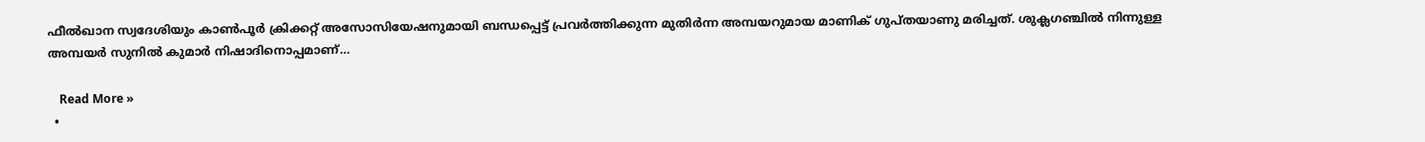ഫീല്‍ഖാന സ്വദേശിയും കാണ്‍പൂര്‍ ക്രിക്കറ്റ് അസോസിയേഷനുമായി ബന്ധപ്പെട്ട് പ്രവര്‍ത്തിക്കുന്ന മുതിര്‍ന്ന അമ്പയറുമായ മാണിക് ഗുപ്തയാണു മരിച്ചത്. ശുക്ലഗഞ്ചില്‍ നിന്നുള്ള അമ്പയര്‍ സുനില്‍ കുമാര്‍ നിഷാദിനൊപ്പമാണ്…

    Read More »
  •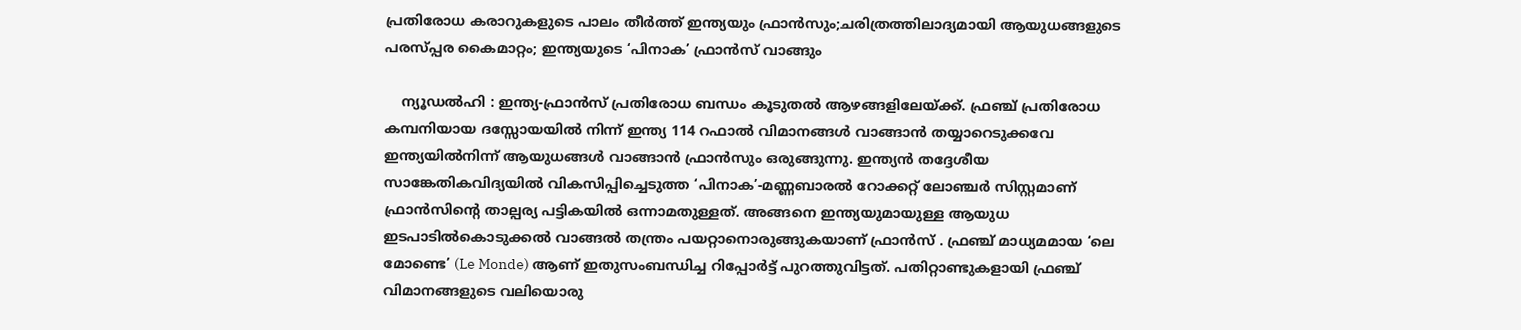പ്രതിരോധ കരാറുകളുടെ പാലം തീർത്ത് ഇന്ത്യയും ഫ്രാൻസും;ചരിത്രത്തിലാദ്യമായി ആയുധങ്ങളുടെ പരസ്പ്പര കൈമാറ്റം; ഇന്ത്യയുടെ ‘പിനാക’ ഫ്രാൻസ് വാങ്ങും

    ന്യൂഡൽഹി : ഇന്ത്യ-ഫ്രാൻസ് പ്രതിരോധ ബന്ധം കൂടുതൽ ആഴങ്ങളിലേയ്ക്ക്. ഫ്രഞ്ച് പ്രതിരോധ കമ്പനിയായ ദസ്സോയയിൽ നിന്ന് ഇന്ത്യ 114 റഫാൽ വിമാനങ്ങൾ വാങ്ങാൻ തയ്യാറെടുക്കവേ ഇന്ത്യയിൽനിന്ന് ആയുധങ്ങൾ വാങ്ങാൻ ഫ്രാൻസും ഒരുങ്ങുന്നു. ഇന്ത്യൻ തദ്ദേശീയ സാങ്കേതികവിദ്യയിൽ വികസിപ്പിച്ചെടുത്ത ‘പിനാക’-മണ്ണബാരൽ റോക്കറ്റ് ലോഞ്ചർ സിസ്റ്റമാണ് ഫ്രാൻസിൻ്റെ താല്പര്യ പട്ടികയിൽ ഒന്നാമതുള്ളത്. അങ്ങനെ ഇന്ത്യയുമായുള്ള ആയുധ ഇടപാടിൽകൊടുക്കൽ വാങ്ങൽ തന്ത്രം പയറ്റാനൊരുങ്ങുകയാണ് ഫ്രാൻസ് . ഫ്രഞ്ച് മാധ്യമമായ ‘ലെ മോണ്ടെ’ (Le Monde) ആണ് ഇതുസംബന്ധിച്ച റിപ്പോർട്ട് പുറത്തുവിട്ടത്. പതിറ്റാണ്ടുകളായി ഫ്രഞ്ച് വിമാനങ്ങളുടെ വലിയൊരു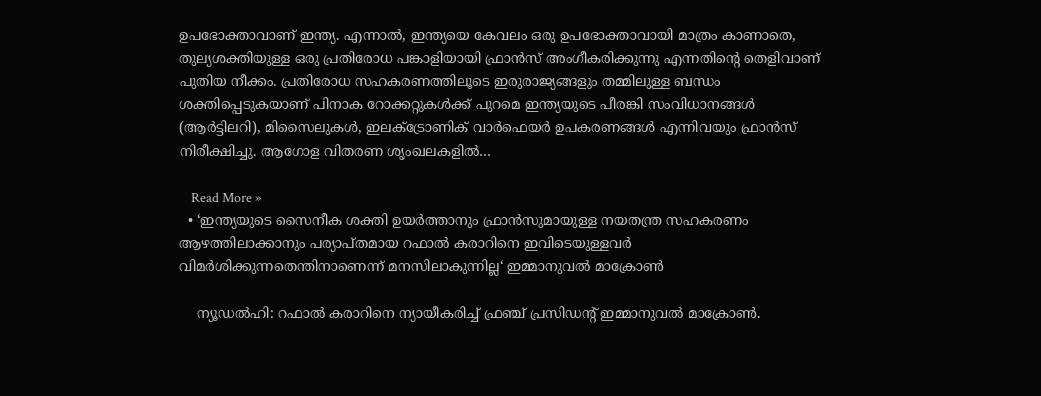ഉപഭോക്താവാണ് ഇന്ത്യ. എന്നാൽ, ഇന്ത്യയെ കേവലം ഒരു ഉപഭോക്താവായി മാത്രം കാണാതെ, തുല്യശക്തിയുള്ള ഒരു പ്രതിരോധ പങ്കാളിയായി ഫ്രാൻസ് അംഗീകരിക്കുന്നു എന്നതിന്റെ തെളിവാണ് പുതിയ നീക്കം. പ്രതിരോധ സഹകരണത്തിലൂടെ ഇരുരാജ്യങ്ങളും തമ്മിലുള്ള ബന്ധം ശക്തിപ്പെടുകയാണ് പിനാക റോക്കറ്റുകൾക്ക് പുറമെ ഇന്ത്യയുടെ പീരങ്കി സംവിധാനങ്ങൾ (ആർട്ടിലറി), മിസൈലുകൾ, ഇലക്ട്രോണിക് വാർഫെയർ ഉപകരണങ്ങൾ എന്നിവയും ഫ്രാൻസ് നിരീക്ഷിച്ചു. ആഗോള വിതരണ ശൃംഖലകളിൽ…

    Read More »
  • ‘ഇന്ത്യയുടെ സൈനീക ശക്തി ഉയർത്താനും ഫ്രാൻസുമായുള്ള നയതന്ത്ര സഹകരണം ആഴത്തിലാക്കാനും പര്യാപ്തമായ റഫാൽ കരാറിനെ ഇവിടെയുള്ളവർ വിമർശിക്കുന്നതെന്തിനാണെന്ന് മനസിലാകുന്നില്ല‘ ഇമ്മാനുവൽ മാക്രോൺ

    ന്യൂഡൽഹി: റഫാൽ കരാറിനെ ന്യായീകരിച്ച് ഫ്രഞ്ച് പ്രസിഡൻ്റ് ഇമ്മാനുവൽ മാക്രോൺ.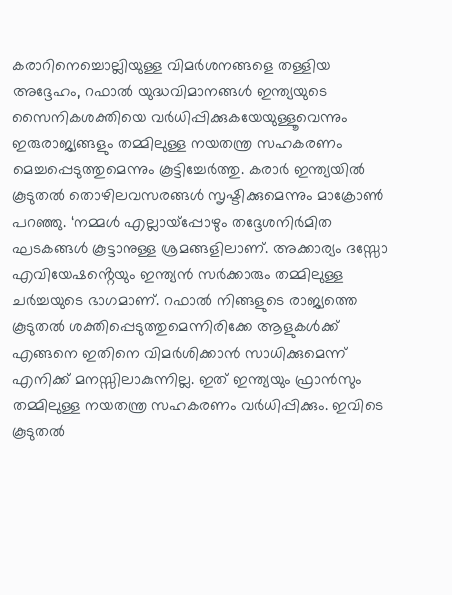കരാറിനെച്ചൊല്ലിയുള്ള വിമർശനങ്ങളെ തള്ളിയ അദ്ദേഹം, റഫാൽ യുദ്ധവിമാനങ്ങൾ ഇന്ത്യയുടെ സൈനികശക്തിയെ വർധിപ്പിക്കുകയേയുള്ളൂവെന്നും ഇരുരാജ്യങ്ങളും തമ്മിലുള്ള നയതന്ത്ര സഹകരണം മെച്ചപ്പെടുത്തുമെന്നും കൂട്ടിച്ചേർത്തു. കരാർ ഇന്ത്യയിൽ കൂടുതൽ തൊഴിലവസരങ്ങൾ സൃഷ്ടിക്കുമെന്നും മാക്രോൺ പറഞ്ഞു. ‘നമ്മൾ എല്ലായ്‌പ്പോഴും തദ്ദേശനിർമിത ഘടകങ്ങൾ കൂട്ടാനുള്ള ശ്രമങ്ങളിലാണ്. അക്കാര്യം ദസ്സോ എവിയേഷൻ്റെയും ഇന്ത്യൻ സർക്കാരും തമ്മിലുള്ള ചർച്ചയുടെ ഭാഗമാണ്. റഫാൽ നിങ്ങളുടെ രാജ്യത്തെ കൂടുതൽ ശക്തിപ്പെടുത്തുമെന്നിരിക്കേ ആളുകൾക്ക് എങ്ങനെ ഇതിനെ വിമർശിക്കാൻ സാധിക്കുമെന്ന് എനിക്ക് മനസ്സിലാകുന്നില്ല. ഇത് ഇന്ത്യയും ഫ്രാൻസും തമ്മിലുള്ള നയതന്ത്ര സഹകരണം വർധിപ്പിക്കും. ഇവിടെ കൂടുതൽ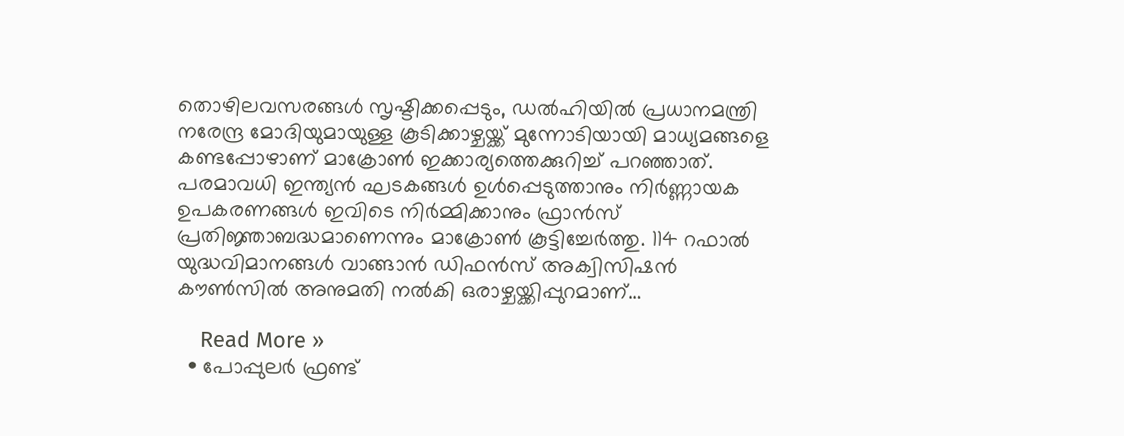തൊഴിലവസരങ്ങൾ സൃഷ്ടിക്കപ്പെടും, ഡൽഹിയിൽ പ്രധാനമന്ത്രി നരേന്ദ്ര മോദിയുമായുള്ള കൂടിക്കാഴ്ചയ്ക്ക് മുന്നോടിയായി മാധ്യമങ്ങളെ കണ്ടപ്പോഴാണ് മാക്രോൺ ഇക്കാര്യത്തെക്കുറിച്ച് പറഞ്ഞാത്. പരമാവധി ഇന്ത്യൻ ഘടകങ്ങൾ ഉൾപ്പെടുത്താനും നിർണ്ണായക ഉപകരണങ്ങൾ ഇവിടെ നിർമ്മിക്കാനും ഫ്രാൻസ് പ്രതിജ്ഞാബദ്ധമാണെന്നും മാക്രോൺ കൂട്ടിച്ചേർത്തു. 114 റഫാൽ യുദ്ധവിമാനങ്ങൾ വാങ്ങാൻ ഡിഫൻസ് അക്വിസിഷൻ കൗൺസിൽ അനുമതി നൽകി ഒരാഴ്ചയ്ക്കിപ്പുറമാണ്…

    Read More »
  • പോപ്പുലർ ഫ്രണ്ട്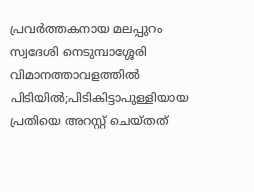പ്രവർത്തകനായ മലപ്പുറം സ്വദേശി നെടുമ്പാശ്ശേരി വിമാനത്താവളത്തിൽ പിടിയിൽ;പിടികിട്ടാപുള്ളിയായ പ്രതിയെ അറസ്റ്റ് ചെയ്തത്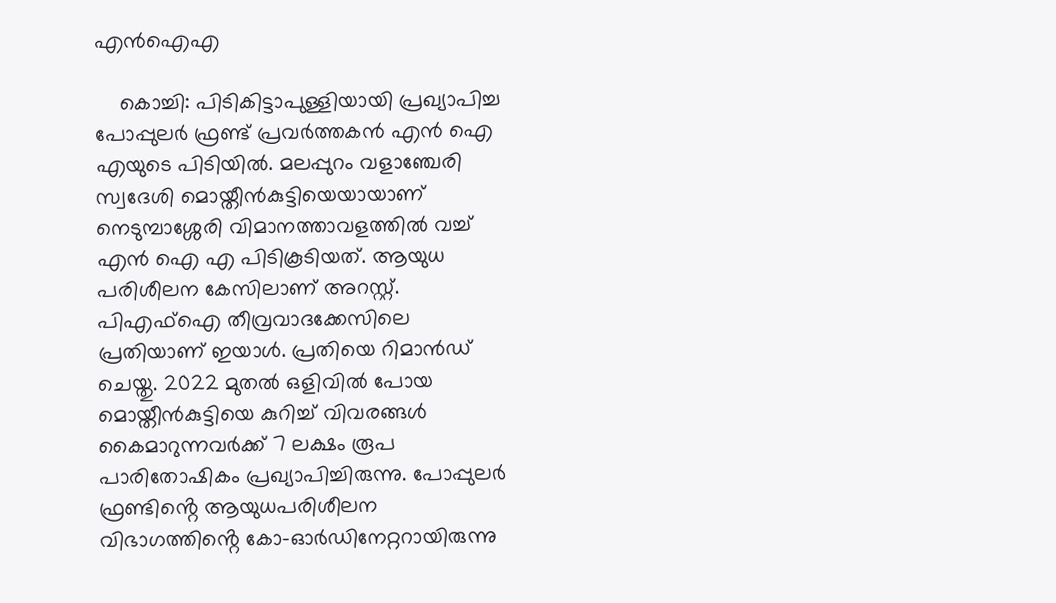എൻഐഎ

    കൊച്ചി: പിടികിട്ടാപുള്ളിയായി പ്രഖ്യാപിച്ച പോപ്പുലർ ഫ്രണ്ട് പ്രവർത്തകൻ എൻ ഐ എയുടെ പിടിയിൽ. മലപ്പുറം വളാഞ്ചേരി സ്വദേശി മൊയ്തീൻകുട്ടിയെയായാണ് നെടുമ്പാശ്ശേരി വിമാനത്താവളത്തിൽ വച്ച് എൻ ഐ എ പിടികൂടിയത്. ആയുധ പരിശീലന കേസിലാണ് അറസ്റ്റ്. പിഎഫ്ഐ തീവ്രവാദക്കേസിലെ പ്രതിയാണ് ഇയാൾ. പ്രതിയെ റിമാൻഡ് ചെയ്തു. 2022 മുതൽ ഒളിവിൽ പോയ മൊയ്തീൻകുട്ടിയെ കുറിച്ച് വിവരങ്ങൾ കൈമാറുന്നവർക്ക് 7 ലക്ഷം രൂപ പാരിതോഷികം പ്രഖ്യാപിച്ചിരുന്നു. പോപ്പുലർ ഫ്രണ്ടിൻ്റെ ആയുധപരിശീലന വിഭാഗത്തിൻ്റെ കോ-ഓർഡിനേറ്ററായിരുന്നു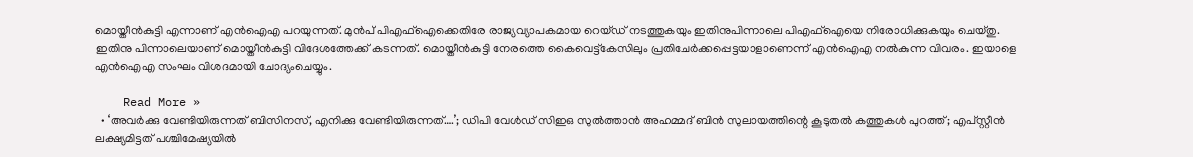മൊയ്തീൻകുട്ടി എന്നാണ് എൻഐഎ പറയുന്നത്. മുൻപ് പിഎഫ്ഐക്കെതിരേ രാജ്യവ്യാപകമായ റെയ്ഡ് നടത്തുകയും ഇതിനുപിന്നാലെ പിഎഫ്ഐയെ നിരോധിക്കുകയും ചെയ്തു. ഇതിനു പിന്നാലെയാണ് മൊയ്തീൻകുട്ടി വിദേശത്തേക്ക് കടന്നത്. മൊയ്തീൻകുട്ടി നേരത്തെ കൈവെട്ട്‌കേസിലും പ്രതിചേർക്കപ്പെട്ടയാളാണെന്ന് എൻഐഎ നൽകുന്ന വിവരം. ഇയാളെ എൻഐഎ സംഘം വിശദമായി ചോദ്യംചെയ്യും.

    Read More »
  • ‘അവര്‍ക്കു വേണ്ടിയിരുന്നത് ബിസിനസ്, എനിക്കു വേണ്ടിയിരുന്നത്….’; ഡിപി വേള്‍ഡ് സിഇഒ സുല്‍ത്താന്‍ അഹമ്മദ് ബിന്‍ സുലായത്തിന്റെ കൂടുതല്‍ കത്തുകള്‍ പുറത്ത്; എപ്‌സ്റ്റീന്‍ ലക്ഷ്യമിട്ടത് പശ്ചിമേഷ്യയില്‍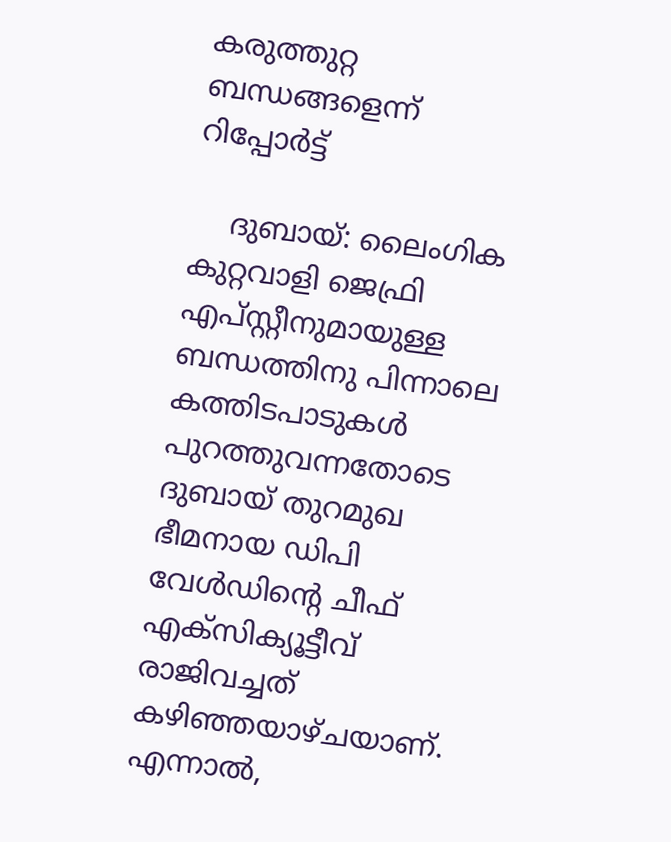കരുത്തുറ്റ ബന്ധങ്ങളെന്ന് റിപ്പോര്‍ട്ട്

    ദുബായ്: ലൈംഗിക കുറ്റവാളി ജെഫ്രി എപ്‌സ്റ്റീനുമായുള്ള ബന്ധത്തിനു പിന്നാലെ കത്തിടപാടുകള്‍ പുറത്തുവന്നതോടെ ദുബായ് തുറമുഖ ഭീമനായ ഡിപി വേള്‍ഡിന്റെ ചീഫ് എക്‌സിക്യൂട്ടീവ് രാജിവച്ചത് കഴിഞ്ഞയാഴ്ചയാണ്. എന്നാല്‍,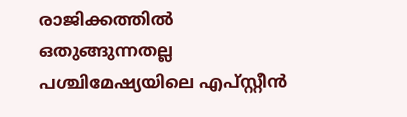രാജിക്കത്തില്‍ ഒതുങ്ങുന്നതല്ല പശ്ചിമേഷ്യയിലെ എപ്‌സ്റ്റീന്‍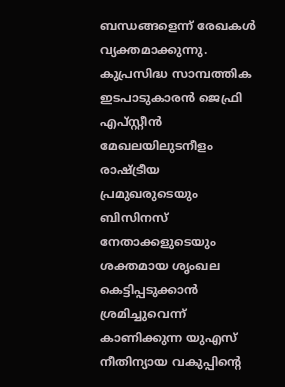ബന്ധങ്ങളെന്ന് രേഖകള്‍ വ്യക്തമാക്കുന്നു. കുപ്രസിദ്ധ സാമ്പത്തിക ഇടപാടുകാരന്‍ ജെഫ്രി എപ്സ്റ്റീന്‍ മേഖലയിലുടനീളം രാഷ്ട്രീയ പ്രമുഖരുടെയും ബിസിനസ് നേതാക്കളുടെയും ശക്തമായ ശൃംഖല കെട്ടിപ്പടുക്കാന്‍ ശ്രമിച്ചുവെന്ന് കാണിക്കുന്ന യുഎസ് നീതിന്യായ വകുപ്പിന്റെ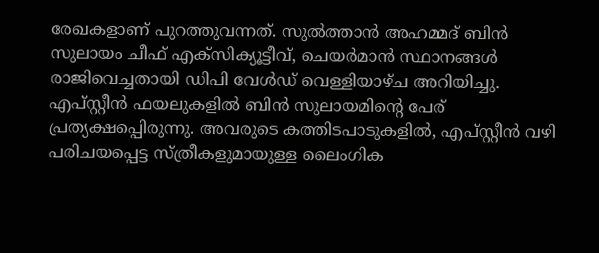രേഖകളാണ് പുറത്തുവന്നത്. സുല്‍ത്താന്‍ അഹമ്മദ് ബിന്‍ സുലായം ചീഫ് എക്‌സിക്യൂട്ടീവ്, ചെയര്‍മാന്‍ സ്ഥാനങ്ങള്‍ രാജിവെച്ചതായി ഡിപി വേള്‍ഡ് വെള്ളിയാഴ്ച അറിയിച്ചു. എപ്സ്റ്റീന്‍ ഫയലുകളില്‍ ബിന്‍ സുലായമിന്റെ പേര് പ്രത്യക്ഷപ്പെിരുന്നു. അവരുടെ കത്തിടപാടുകളില്‍, എപ്സ്റ്റീന്‍ വഴി പരിചയപ്പെട്ട സ്ത്രീകളുമായുള്ള ലൈംഗിക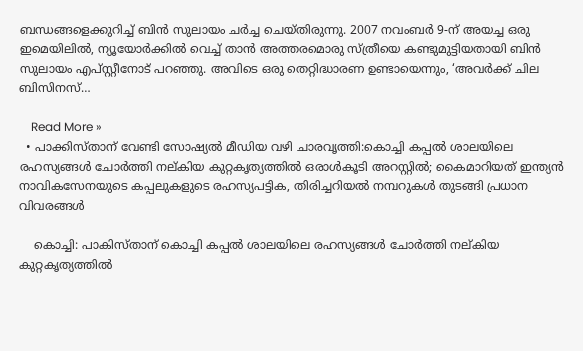ബന്ധങ്ങളെക്കുറിച്ച് ബിന്‍ സുലായം ചര്‍ച്ച ചെയ്തിരുന്നു. 2007 നവംബര്‍ 9-ന് അയച്ച ഒരു ഇമെയിലില്‍, ന്യൂയോര്‍ക്കില്‍ വെച്ച് താന്‍ അത്തരമൊരു സ്ത്രീയെ കണ്ടുമുട്ടിയതായി ബിന്‍ സുലായം എപ്സ്റ്റീനോട് പറഞ്ഞു. അവിടെ ഒരു തെറ്റിദ്ധാരണ ഉണ്ടായെന്നും, ‘അവര്‍ക്ക് ചില ബിസിനസ്…

    Read More »
  • പാക്കിസ്താന് വേണ്ടി സോഷ്യൽ മീഡിയ വഴി ചാരവൃത്തി:കൊച്ചി കപ്പൽ ശാലയിലെ രഹസ്യങ്ങൾ ചോർത്തി നല്കിയ കുറ്റകൃത്യത്തിൽ ഒരാൾകൂടി അറസ്റ്റിൽ; കൈമാറിയത് ഇന്ത്യൻ നാവികസേനയുടെ കപ്പലുകളുടെ രഹസ്യപട്ടിക, തിരിച്ചറിയൽ നമ്പറുകൾ തുടങ്ങി പ്രധാന വിവരങ്ങൾ

    കൊച്ചി: പാകിസ്താന് കൊച്ചി കപ്പൽ ശാലയിലെ രഹസ്യങ്ങൾ ചോർത്തി നല്കിയ കുറ്റകൃത്യത്തിൽ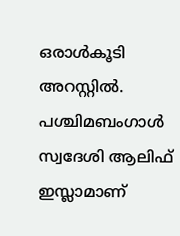ഒരാൾകൂടി അറസ്റ്റിൽ. പശ്ചിമബംഗാൾ സ്വദേശി ആലിഫ് ഇസ്ലാമാണ്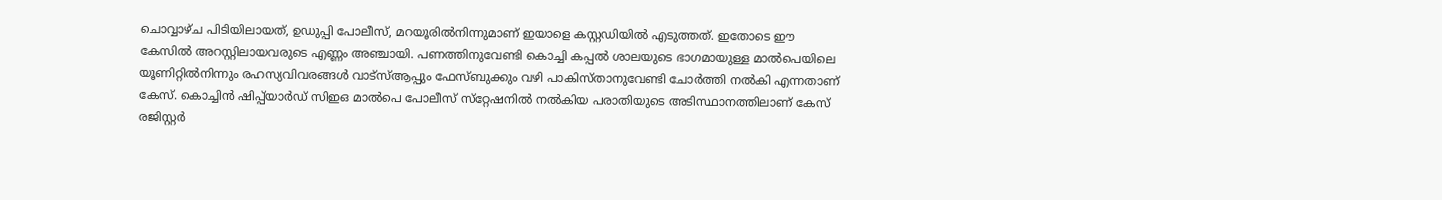ചൊവ്വാഴ്ച പിടിയിലായത്, ഉഡുപ്പി പോലീസ്, മറയൂരിൽനിന്നുമാണ് ഇയാളെ കസ്റ്റഡിയിൽ എടുത്തത്. ഇതോടെ ഈ കേസിൽ അറസ്റ്റിലായവരുടെ എണ്ണം അഞ്ചായി. പണത്തിനുവേണ്ടി കൊച്ചി കപ്പൽ ശാലയുടെ ഭാഗമായുള്ള മാൽപെയിലെ യൂണിറ്റിൽനിന്നും രഹസ്യവിവരങ്ങൾ വാട്‌സ്ആപ്പും ഫേസ്ബുക്കും വഴി പാകിസ്താനുവേണ്ടി ചോർത്തി നൽകി എന്നതാണ് കേസ്. കൊച്ചിൻ ഷിപ്പ്‌യാർഡ് സിഇഒ മാൽപെ പോലീസ് സ്‌റ്റേഷനിൽ നൽകിയ പരാതിയുടെ അടിസ്ഥാനത്തിലാണ് കേസ് രജിസ്റ്റർ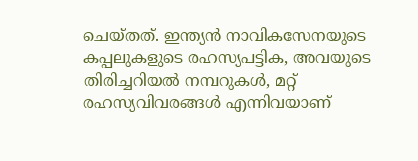ചെയ്തത്. ഇന്ത്യൻ നാവികസേനയുടെ കപ്പലുകളുടെ രഹസ്യപട്ടിക, അവയുടെ തിരിച്ചറിയൽ നമ്പറുകൾ, മറ്റ് രഹസ്യവിവരങ്ങൾ എന്നിവയാണ്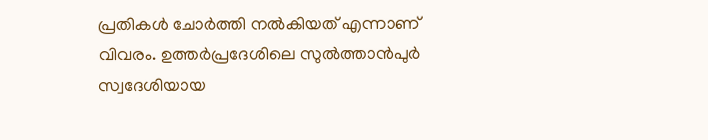പ്രതികൾ ചോർത്തി നൽകിയത് എന്നാണ് വിവരം. ഉത്തർപ്രദേശിലെ സുൽത്താൻപുർ സ്വദേശിയായ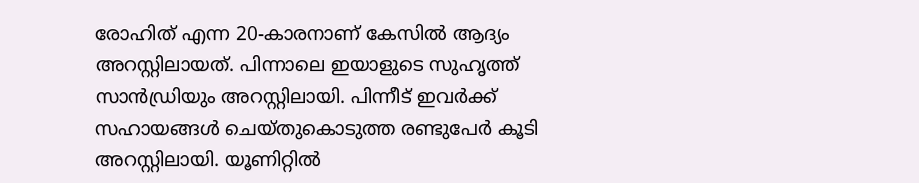രോഹിത് എന്ന 20-കാരനാണ് കേസിൽ ആദ്യം അറസ്റ്റിലായത്. പിന്നാലെ ഇയാളുടെ സുഹൃത്ത് സാൻഡ്രിയും അറസ്റ്റിലായി. പിന്നീട് ഇവർക്ക് സഹായങ്ങൾ ചെയ്തുകൊടുത്ത രണ്ടുപേർ കൂടി അറസ്റ്റിലായി. യൂണിറ്റിൽ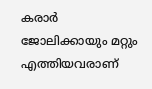കരാർ ജോലിക്കായും മറ്റും എത്തിയവരാണ്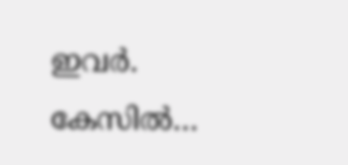ഇവർ. കേസിൽ…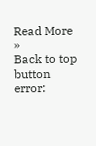Read More »
Back to top button
error: